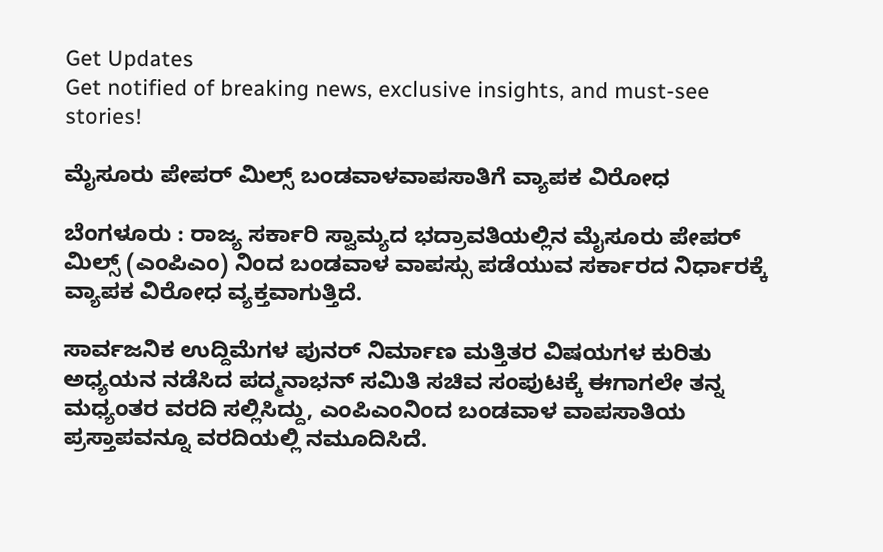Get Updates
Get notified of breaking news, exclusive insights, and must-see stories!

ಮೈಸೂರು ಪೇಪರ್‌ ಮಿಲ್ಸ್‌ ಬಂಡವಾಳವಾಪಸಾತಿಗೆ ವ್ಯಾಪಕ ವಿರೋಧ

ಬೆಂಗಳೂರು : ರಾಜ್ಯ ಸರ್ಕಾರಿ ಸ್ವಾಮ್ಯದ ಭದ್ರಾವತಿಯಲ್ಲಿನ ಮೈಸೂರು ಪೇಪರ್‌ ಮಿಲ್ಸ್‌ (ಎಂಪಿಎಂ) ನಿಂದ ಬಂಡವಾಳ ವಾಪಸ್ಸು ಪಡೆಯುವ ಸರ್ಕಾರದ ನಿರ್ಧಾರಕ್ಕೆ ವ್ಯಾಪಕ ವಿರೋಧ ವ್ಯಕ್ತವಾಗುತ್ತಿದೆ.

ಸಾರ್ವಜನಿಕ ಉದ್ದಿಮೆಗಳ ಪುನರ್‌ ನಿರ್ಮಾಣ ಮತ್ತಿತರ ವಿಷಯಗಳ ಕುರಿತು ಅಧ್ಯಯನ ನಡೆಸಿದ ಪದ್ಮನಾಭನ್‌ ಸಮಿತಿ ಸಚಿವ ಸಂಪುಟಕ್ಕೆ ಈಗಾಗಲೇ ತನ್ನ ಮಧ್ಯಂತರ ವರದಿ ಸಲ್ಲಿಸಿದ್ದು, ಎಂಪಿಎಂನಿಂದ ಬಂಡವಾಳ ವಾಪಸಾತಿಯ ಪ್ರಸ್ತಾಪವನ್ನೂ ವರದಿಯಲ್ಲಿ ನಮೂದಿಸಿದೆ.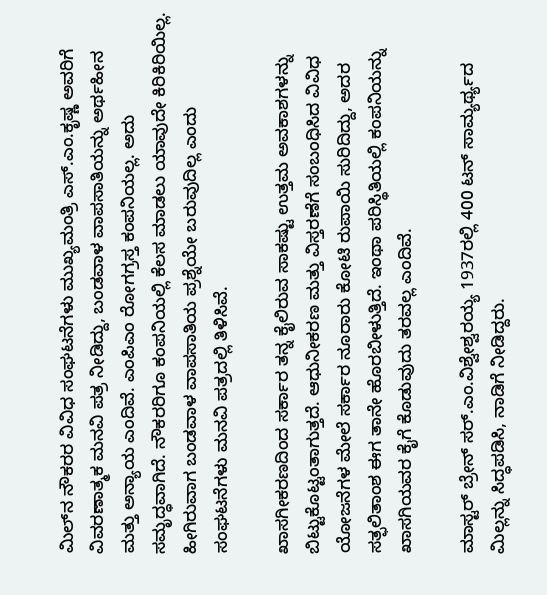ಮಿಲ್‌ನ ನೌಕರರ ವಿವಿಧ ಸಂಘಟನೆಗಳು ಮುಖ್ಯಮಂತ್ರಿ ಎಸ್‌.ಎಂ.ಕೃಷ್ಣ ಅವರಿಗೆ ವಿವರಣಾತ್ಮಕ ಮನವಿ ಪತ್ರ ನೀಡಿದ್ದು, ಬಂಡವಾಳ ವಾಪಸಾತಿಯನ್ನು ಅರ್ಥಹೀನ ಮತ್ತು ಅನ್ಯಾಯ ಎಂದಿವೆ. ಎಂಪಿಎಂ ರೋಗಗ್ರಸ್ತ ಕಂಪನಿಯಲ್ಲ. ಅದು ಸಮೃದ್ಧವಾಗಿದೆ. ನೌಕರರಿಗೂ ಕಂಪನಿಯಲ್ಲಿ ಕೆಲಸ ಮಾಡಲು ಯಾವುದೇ ಕಿರಿಕಿರಿಯಿಲ್ಲ. ಹೀಗಿರುವಾಗ ಬಂಡವಾಳ ವಾಪಸಾತಿಯ ಪ್ರಶ್ನೆಯೇ ಬರುವುದಿಲ್ಲ ಎಂದು ಸಂಘಟನೆಗಳು ಮನವಿ ಪತ್ರದಲ್ಲಿ ತಿಳಿಸಿವೆ.

ಖಾಸಗೀಕರಣದಿಂದ ಸರ್ಕಾರ ತನ್ನ ಕೈಲಿರುವ ಸಾಕಷ್ಟು ಉತ್ತಮ ಅವಕಾಶಗಳನ್ನು ಬಿಟ್ಟುಕೊಟ್ಟಂತಾಗುತ್ತದೆ. ಆಧುನೀಕರಣ ಮತ್ತು ವಿಸ್ತರಣೆಗೆ ಸಂಬಂಧಿಸಿದ ವಿವಿಧ ಯೋಜನೆಗಳ ಮೇಲೆ ಸರ್ಕಾರ ನೂರಾರು ಕೋಟಿ ರುಪಾಯಿ ಸುರಿದಿದ್ದು, ಅದರ ಸತ್ಫಲಿತಾಂಶ ಈಗ ತಾನೇ ಹೊರಬೀಳುತ್ತಿದೆ. ಇಂಥಾ ಪರಿಸ್ಥಿತಿಯಲ್ಲಿ ಕಂಪನಿಯನ್ನು ಖಾಸಗಿಯವರ ಕೈಗೆ ಕೊಡುವುದು ತರವಲ್ಲ ಎಂದಿವೆ.

ಮಾಸ್ಟರ್‌ ಬ್ರೇನ್‌ ಸರ್‌.ಎಂ.ವಿಶ್ವೇಶ್ವರಯ್ಯ 1937ರಲ್ಲಿ 400 ಟನ್‌ ಸಾಮ್ಯರ್ಥ್ಯದ ಮಿಲ್ಲನ್ನು ಸಿದ್ಧಪಡಿಸಿ, ನಾಡಿಗೆ ನೀಡಿದ್ದರು.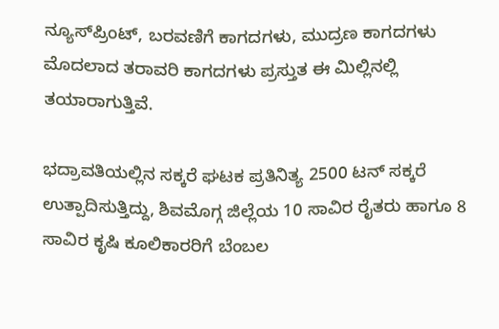ನ್ಯೂಸ್‌ಪ್ರಿಂಟ್‌, ಬರವಣಿಗೆ ಕಾಗದಗಳು, ಮುದ್ರಣ ಕಾಗದಗಳು ಮೊದಲಾದ ತರಾವರಿ ಕಾಗದಗಳು ಪ್ರಸ್ತುತ ಈ ಮಿಲ್ಲಿನಲ್ಲಿ ತಯಾರಾಗುತ್ತಿವೆ.

ಭದ್ರಾವತಿಯಲ್ಲಿನ ಸಕ್ಕರೆ ಘಟಕ ಪ್ರತಿನಿತ್ಯ 2500 ಟನ್‌ ಸಕ್ಕರೆ ಉತ್ಪಾದಿಸುತ್ತಿದ್ದು, ಶಿವಮೊಗ್ಗ ಜಿಲ್ಲೆಯ 10 ಸಾವಿರ ರೈತರು ಹಾಗೂ 8 ಸಾವಿರ ಕೃಷಿ ಕೂಲಿಕಾರರಿಗೆ ಬೆಂಬಲ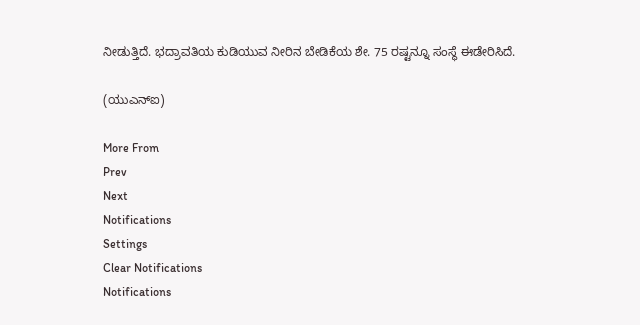ನೀಡುತ್ತಿದೆ. ಭದ್ರಾವತಿಯ ಕುಡಿಯುವ ನೀರಿನ ಬೇಡಿಕೆಯ ಶೇ. 75 ರಷ್ಟನ್ನೂ ಸಂಸ್ಥೆ ಈಡೇರಿಸಿದೆ.

(ಯುಎನ್‌ಐ)

More From
Prev
Next
Notifications
Settings
Clear Notifications
Notifications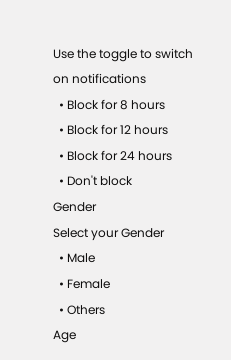Use the toggle to switch on notifications
  • Block for 8 hours
  • Block for 12 hours
  • Block for 24 hours
  • Don't block
Gender
Select your Gender
  • Male
  • Female
  • Others
Age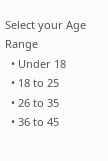Select your Age Range
  • Under 18
  • 18 to 25
  • 26 to 35
  • 36 to 45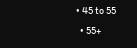• 45 to 55
  • 55+